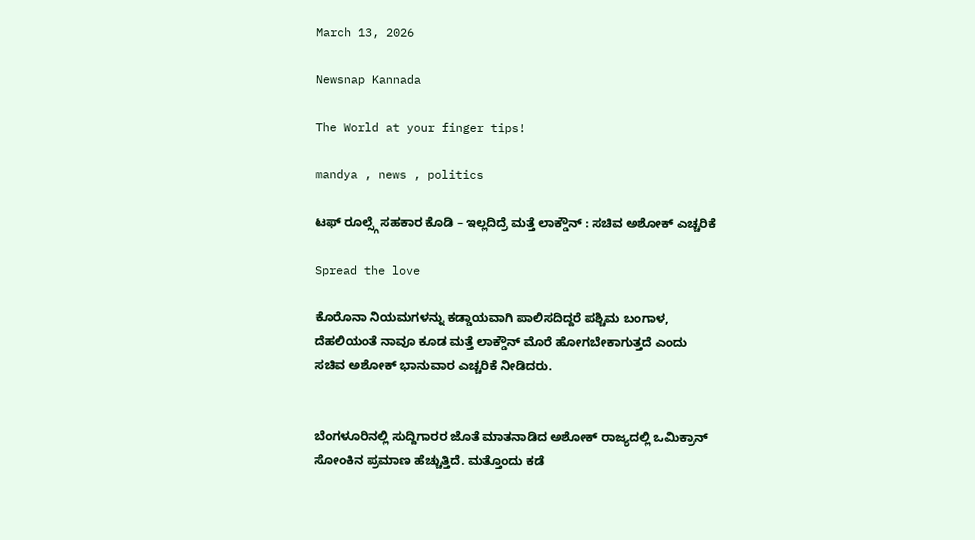March 13, 2026

Newsnap Kannada

The World at your finger tips!

mandya , news , politics

ಟಫ್ ರೂಲ್ಸ್ಗೆ ಸಹಕಾರ ಕೊಡಿ – ಇಲ್ಲದಿದ್ರೆ ಮತ್ತೆ ಲಾಕ್ಡೌನ್ : ಸಚಿವ ಅಶೋಕ್ ಎಚ್ಚರಿಕೆ

Spread the love

ಕೊರೊನಾ ನಿಯಮಗಳನ್ನು ಕಡ್ಡಾಯವಾಗಿ ಪಾಲಿಸದಿದ್ದರೆ ಪಶ್ಚಿಮ ಬಂಗಾಳ, ದೆಹಲಿಯಂತೆ ನಾವೂ ಕೂಡ ಮತ್ತೆ ಲಾಕ್ಡೌನ್ ಮೊರೆ ಹೋಗಬೇಕಾಗುತ್ತದೆ ಎಂದು ಸಚಿವ ಅಶೋಕ್ ಭಾನುವಾರ ಎಚ್ಚರಿಕೆ ನೀಡಿದರು.


ಬೆಂಗಳೂರಿನಲ್ಲಿ ಸುದ್ದಿಗಾರರ ಜೊತೆ ಮಾತನಾಡಿದ ಅಶೋಕ್ ರಾಜ್ಯದಲ್ಲಿ ಒಮಿಕ್ರಾನ್ ಸೋಂಕಿನ ಪ್ರಮಾಣ ಹೆಚ್ಚುತ್ತಿದೆ. ಮತ್ತೊಂದು ಕಡೆ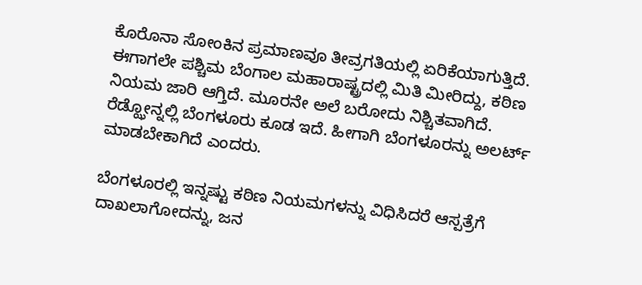ಕೊರೊನಾ ಸೋಂಕಿನ ಪ್ರಮಾಣವೂ ತೀವ್ರಗತಿಯಲ್ಲಿ ಏರಿಕೆಯಾಗುತ್ತಿದೆ. ಈಗಾಗಲೇ ಪಶ್ಚಿಮ ಬೆಂಗಾಲ ಮಹಾರಾಷ್ಟ್ರದಲ್ಲಿ ಮಿತಿ ಮೀರಿದ್ದು, ಕಠಿಣ ನಿಯಮ ಜಾರಿ ಆಗ್ತಿದೆ. ಮೂರನೇ ಅಲೆ ಬರೋದು ನಿಶ್ಚಿತವಾಗಿದೆ. ರೆಡ್ಝೋನ್ನಲ್ಲಿ ಬೆಂಗಳೂರು ಕೂಡ ಇದೆ. ಹೀಗಾಗಿ ಬೆಂಗಳೂರನ್ನು ಅಲರ್ಟ್ ಮಾಡಬೇಕಾಗಿದೆ ಎಂದರು.

ಬೆಂಗಳೂರಲ್ಲಿ ಇನ್ನಷ್ಟು ಕಠಿಣ ನಿಯಮಗಳನ್ನು ವಿಧಿಸಿದರೆ ಆಸ್ಪತ್ರೆಗೆ ದಾಖಲಾಗೋದನ್ನು, ಜನ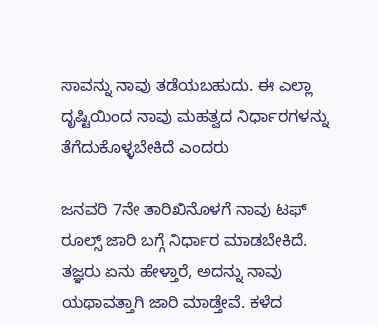ಸಾವನ್ನು ನಾವು ತಡೆಯಬಹುದು. ಈ ಎಲ್ಲಾ ದೃಷ್ಟಿಯಿಂದ ನಾವು ಮಹತ್ವದ ನಿರ್ಧಾರಗಳನ್ನು ತೆಗೆದುಕೊಳ್ಳಬೇಕಿದೆ ಎಂದರು

ಜನವರಿ 7ನೇ ತಾರಿಖಿನೊಳಗೆ ನಾವು ಟಫ್ ರೂಲ್ಸ್ ಜಾರಿ ಬಗ್ಗೆ ನಿರ್ಧಾರ ಮಾಡಬೇಕಿದೆ.
ತಜ್ಞರು ಏನು ಹೇಳ್ತಾರೆ, ಅದನ್ನು ನಾವು ಯಥಾವತ್ತಾಗಿ ಜಾರಿ ಮಾಡ್ತೇವೆ. ಕಳೆದ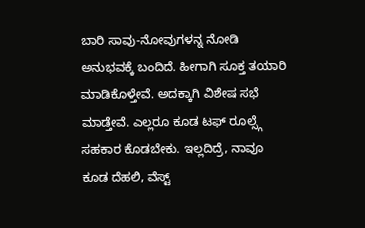ಬಾರಿ ಸಾವು-ನೋವುಗಳನ್ನ ನೋಡಿ ಅನುಭವಕ್ಕೆ ಬಂದಿದೆ. ಹೀಗಾಗಿ ಸೂಕ್ತ ತಯಾರಿ ಮಾಡಿಕೊಳ್ತೇವೆ. ಅದಕ್ಕಾಗಿ ವಿಶೇಷ ಸಭೆ ಮಾಡ್ತೇವೆ. ಎಲ್ಲರೂ ಕೂಡ ಟಫ್ ರೂಲ್ಸ್ಗೆ ಸಹಕಾರ ಕೊಡಬೇಕು. ಇಲ್ಲದಿದ್ರೆ, ನಾವೂ ಕೂಡ ದೆಹಲಿ, ವೆಸ್ಟ್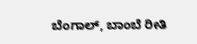ಬೆಂಗಾಲ್, ಬಾಂಬೆ ರೀತಿ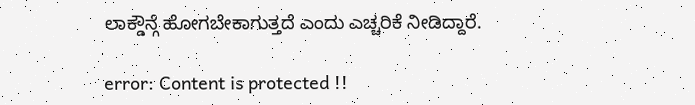ಲಾಕ್ಡೌನ್ಗೆ ಹೋಗಬೇಕಾಗುತ್ತದೆ ಎಂದು ಎಚ್ಚರಿಕೆ ನೀಡಿದ್ದಾರೆ.

error: Content is protected !!